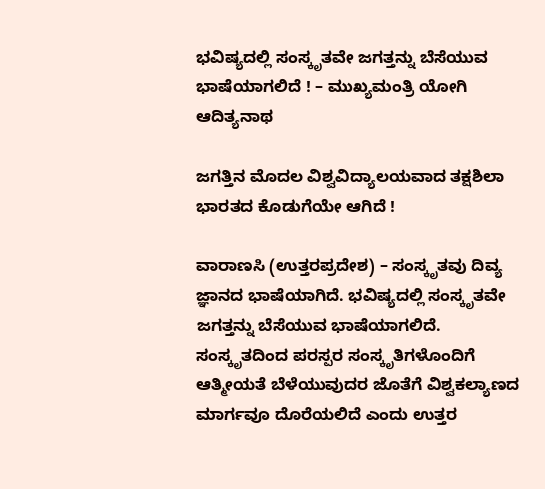ಭವಿಷ್ಯದಲ್ಲಿ ಸಂಸ್ಕೃತವೇ ಜಗತ್ತನ್ನು ಬೆಸೆಯುವ ಭಾಷೆಯಾಗಲಿದೆ ! – ಮುಖ್ಯಮಂತ್ರಿ ಯೋಗಿ ಆದಿತ್ಯನಾಥ

ಜಗತ್ತಿನ ಮೊದಲ ವಿಶ್ವವಿದ್ಯಾಲಯವಾದ ತಕ್ಷಶಿಲಾ ಭಾರತದ ಕೊಡುಗೆಯೇ ಆಗಿದೆ !

ವಾರಾಣಸಿ (ಉತ್ತರಪ್ರದೇಶ) – ಸಂಸ್ಕೃತವು ದಿವ್ಯ ಜ್ಞಾನದ ಭಾಷೆಯಾಗಿದೆ. ಭವಿಷ್ಯದಲ್ಲಿ ಸಂಸ್ಕೃತವೇ ಜಗತ್ತನ್ನು ಬೆಸೆಯುವ ಭಾಷೆಯಾಗಲಿದೆ. ಸಂಸ್ಕೃತದಿಂದ ಪರಸ್ಪರ ಸಂಸ್ಕೃತಿಗಳೊಂದಿಗೆ ಆತ್ಮೀಯತೆ ಬೆಳೆಯುವುದರ ಜೊತೆಗೆ ವಿಶ್ವಕಲ್ಯಾಣದ ಮಾರ್ಗವೂ ದೊರೆಯಲಿದೆ ಎಂದು ಉತ್ತರ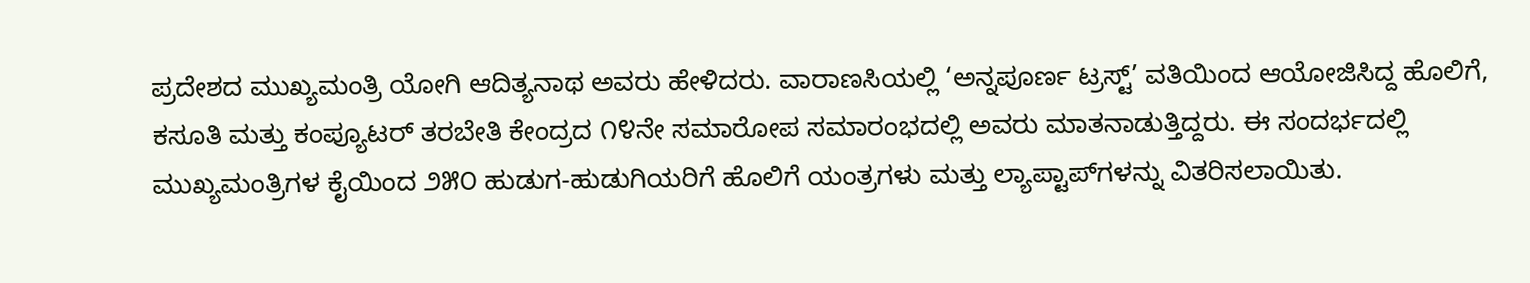ಪ್ರದೇಶದ ಮುಖ್ಯಮಂತ್ರಿ ಯೋಗಿ ಆದಿತ್ಯನಾಥ ಅವರು ಹೇಳಿದರು. ವಾರಾಣಸಿಯಲ್ಲಿ ‘ಅನ್ನಪೂರ್ಣ ಟ್ರಸ್ಟ್’ ವತಿಯಿಂದ ಆಯೋಜಿಸಿದ್ದ ಹೊಲಿಗೆ, ಕಸೂತಿ ಮತ್ತು ಕಂಪ್ಯೂಟರ್ ತರಬೇತಿ ಕೇಂದ್ರದ ೧೪ನೇ ಸಮಾರೋಪ ಸಮಾರಂಭದಲ್ಲಿ ಅವರು ಮಾತನಾಡುತ್ತಿದ್ದರು. ಈ ಸಂದರ್ಭದಲ್ಲಿ ಮುಖ್ಯಮಂತ್ರಿಗಳ ಕೈಯಿಂದ ೨೫೦ ಹುಡುಗ-ಹುಡುಗಿಯರಿಗೆ ಹೊಲಿಗೆ ಯಂತ್ರಗಳು ಮತ್ತು ಲ್ಯಾಪ್ಟಾಪ್‌ಗಳನ್ನು ವಿತರಿಸಲಾಯಿತು.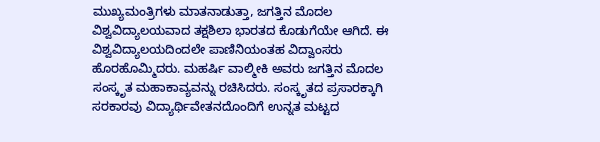ಮುಖ್ಯಮಂತ್ರಿಗಳು ಮಾತನಾಡುತ್ತಾ, ಜಗತ್ತಿನ ಮೊದಲ ವಿಶ್ವವಿದ್ಯಾಲಯವಾದ ತಕ್ಷಶಿಲಾ ಭಾರತದ ಕೊಡುಗೆಯೇ ಆಗಿದೆ. ಈ ವಿಶ್ವವಿದ್ಯಾಲಯದಿಂದಲೇ ಪಾಣಿನಿಯಂತಹ ವಿದ್ವಾಂಸರು ಹೊರಹೊಮ್ಮಿದರು. ಮಹರ್ಷಿ ವಾಲ್ಮೀಕಿ ಅವರು ಜಗತ್ತಿನ ಮೊದಲ ಸಂಸ್ಕೃತ ಮಹಾಕಾವ್ಯವನ್ನು ರಚಿಸಿದರು. ಸಂಸ್ಕೃತದ ಪ್ರಸಾರಕ್ಕಾಗಿ ಸರಕಾರವು ವಿದ್ಯಾರ್ಥಿವೇತನದೊಂದಿಗೆ ಉನ್ನತ ಮಟ್ಟದ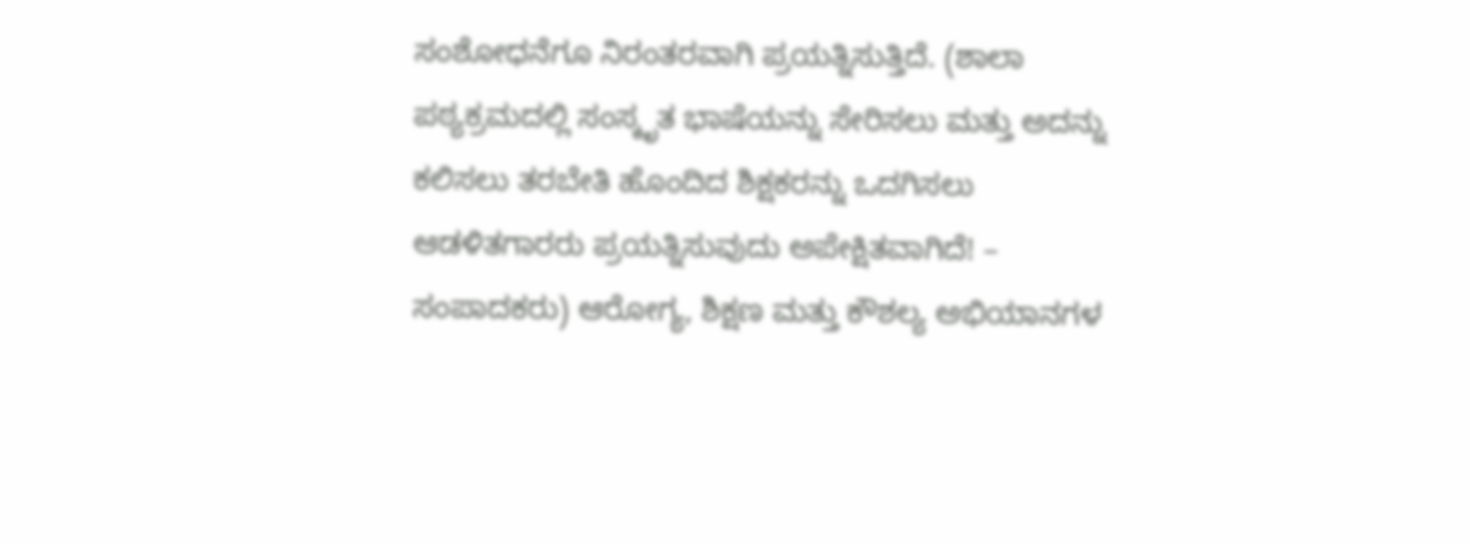ಸಂಶೋಧನೆಗೂ ನಿರಂತರವಾಗಿ ಪ್ರಯತ್ನಿಸುತ್ತಿದೆ. (ಶಾಲಾ ಪಠ್ಯಕ್ರಮದಲ್ಲಿ ಸಂಸ್ಕೃತ ಭಾಷೆಯನ್ನು ಸೇರಿಸಲು ಮತ್ತು ಅದನ್ನು ಕಲಿಸಲು ತರಬೇತಿ ಹೊಂದಿದ ಶಿಕ್ಷಕರನ್ನು ಒದಗಿಸಲು ಆಡಳಿತಗಾರರು ಪ್ರಯತ್ನಿಸುವುದು ಅಪೇಕ್ಷಿತವಾಗಿದೆ! – ಸಂಪಾದಕರು) ಆರೋಗ್ಯ, ಶಿಕ್ಷಣ ಮತ್ತು ಕೌಶಲ್ಯ ಅಭಿಯಾನಗಳ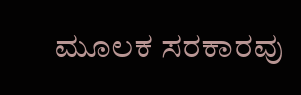ಮೂಲಕ ಸರಕಾರವು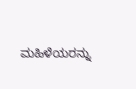ಮಹಿಳೆಯರನ್ನು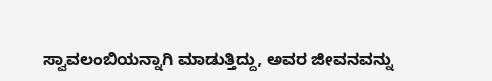ಸ್ವಾವಲಂಬಿಯನ್ನಾಗಿ ಮಾಡುತ್ತಿದ್ದು, ಅವರ ಜೀವನವನ್ನು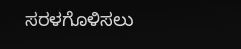ಸರಳಗೊಳಿಸಲು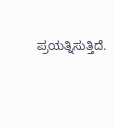ಪ್ರಯತ್ನಿಸುತ್ತಿದೆ.